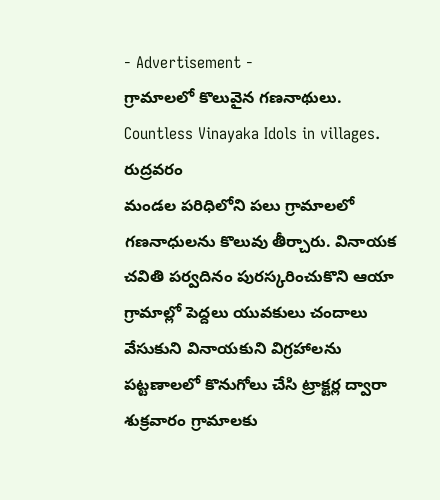- Advertisement -
గ్రామాలలో కొలువైన గణనాథులు.
Countless Vinayaka Idols in villages. రుద్రవరం
మండల పరిధిలోని పలు గ్రామాలలో గణనాధులను కొలువు తీర్చారు. వినాయక చవితి పర్వదినం పురస్కరించుకొని ఆయా గ్రామాల్లో పెద్దలు యువకులు చందాలు వేసుకుని వినాయకుని విగ్రహాలను పట్టణాలలో కొనుగోలు చేసి ట్రాక్టర్ల ద్వారా శుక్రవారం గ్రామాలకు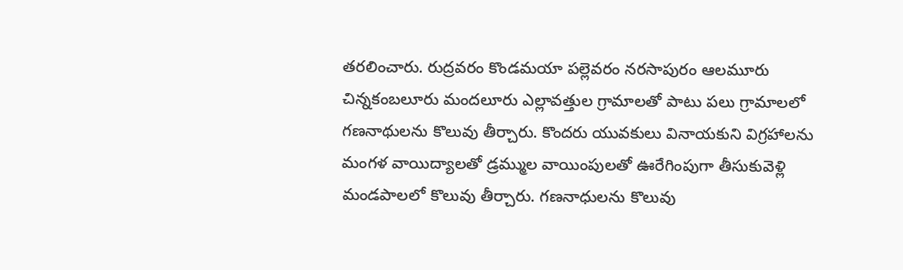తరలించారు. రుద్రవరం కొండమయా పల్లెవరం నరసాపురం ఆలమూరు చిన్నకంబలూరు మందలూరు ఎల్లావత్తుల గ్రామాలతో పాటు పలు గ్రామాలలో గణనాథులను కొలువు తీర్చారు. కొందరు యువకులు వినాయకుని విగ్రహాలను మంగళ వాయిద్యాలతో డ్రమ్ముల వాయింపులతో ఊరేగింపుగా తీసుకువెళ్లి మండపాలలో కొలువు తీర్చారు. గణనాధులను కొలువు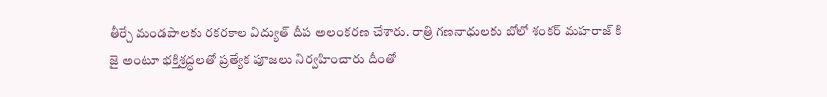తీర్చే మండపాలకు రకరకాల విద్యుత్ దీప అలంకరణ చేశారు. రాత్రి గణనాధులకు బోలో శంకర్ మహరాజ్ కి జై అంటూ భక్తిశ్రద్ధలతో ప్రత్యేక పూజలు నిర్వహించారు దీంతో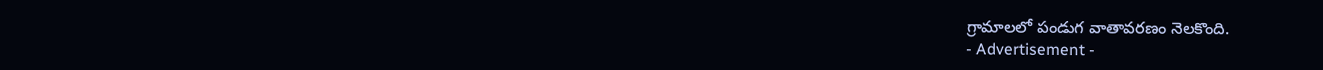గ్రామాలలో పండుగ వాతావరణం నెలకొంది.
- Advertisement -